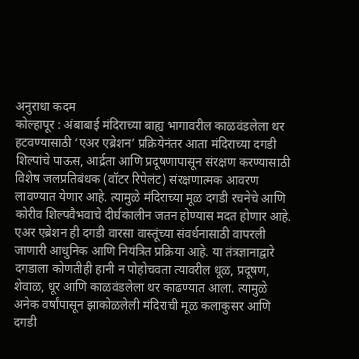अनुराधा कदम
कोल्हापूर : अंबाबाई मंदिराच्या बाह्य भागावरील काळवंडलेला थर हटवण्यासाठी ‘एअर एब्रेशन’ प्रक्रियेनंतर आता मंदिराच्या दगडी शिल्पांचे पाऊस, आर्द्रता आणि प्रदूषणापासून संरक्षण करण्यासाठी विशेष जलप्रतिबंधक (वॉटर रिपेलंट) संरक्षणात्मक आवरण लावण्यात येणार आहे. त्यामुळे मंदिराच्या मूळ दगडी रचनेचे आणि कोरीव शिल्पवैभवाचे दीर्घकालीन जतन होण्यास मदत होणार आहे.
एअर एब्रेशन ही दगडी वारसा वास्तूंच्या संवर्धनासाठी वापरली जाणारी आधुनिक आणि नियंत्रित प्रक्रिया आहे. या तंत्रज्ञानाद्वारे दगडाला कोणतीही हानी न पोहोचवता त्यावरील धूळ, प्रदूषण, शेवाळ, धूर आणि काळवंडलेला थर काढण्यात आला. त्यामुळे अनेक वर्षांपासून झाकोळलेली मंदिराची मूळ कलाकुसर आणि दगडी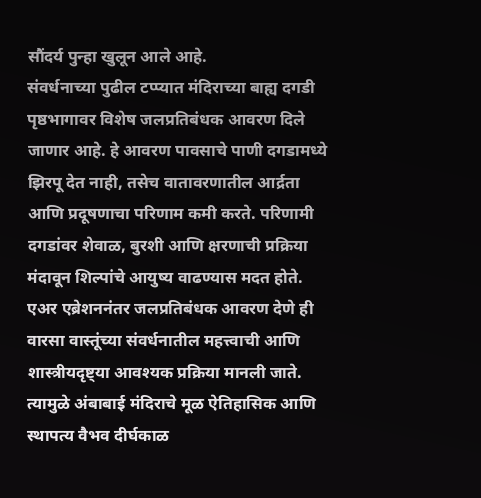सौंदर्य पुन्हा खुलून आले आहे.
संवर्धनाच्या पुढील टप्प्यात मंदिराच्या बाह्य दगडी पृष्ठभागावर विशेष जलप्रतिबंधक आवरण दिले जाणार आहे. हे आवरण पावसाचे पाणी दगडामध्ये झिरपू देत नाही, तसेच वातावरणातील आर्द्रता आणि प्रदूषणाचा परिणाम कमी करते. परिणामी दगडांवर शेवाळ, बुरशी आणि क्षरणाची प्रक्रिया मंदावून शिल्पांचे आयुष्य वाढण्यास मदत होते. एअर एब्रेशननंतर जलप्रतिबंधक आवरण देणे ही वारसा वास्तूंच्या संवर्धनातील महत्त्वाची आणि शास्त्रीयदृष्ट्या आवश्यक प्रक्रिया मानली जाते. त्यामुळे अंबाबाई मंदिराचे मूळ ऐतिहासिक आणि स्थापत्य वैभव दीर्घकाळ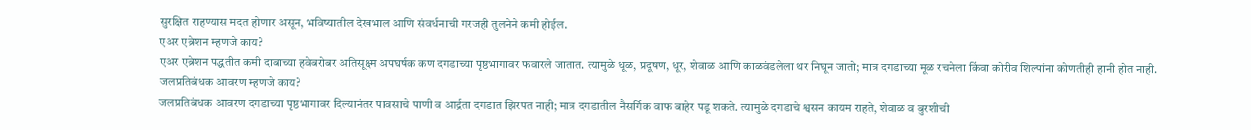सुरक्षित राहण्यास मदत होणार असून, भविष्यातील देखभाल आणि संवर्धनाची गरजही तुलनेने कमी होईल.
एअर एब्रेशन म्हणजे काय?
एअर एब्रेशन पद्धतीत कमी दाबाच्या हवेबरोबर अतिसूक्ष्म अपघर्षक कण दगडाच्या पृष्ठभागावर फवारले जातात. त्यामुळे धूळ, प्रदूषण, धूर, शेवाळ आणि काळवंडलेला थर निघून जातो; मात्र दगडाच्या मूळ रचनेला किंवा कोरीव शिल्पांना कोणतीही हानी होत नाही.
जलप्रतिबंधक आवरण म्हणजे काय?
जलप्रतिबंधक आवरण दगडाच्या पृष्ठभागावर दिल्यानंतर पावसाचे पाणी व आर्द्रता दगडात झिरपत नाही; मात्र दगडातील नैसर्गिक वाफ बाहेर पडू शकते. त्यामुळे दगडाचे श्वसन कायम राहते, शेवाळ व बुरशीची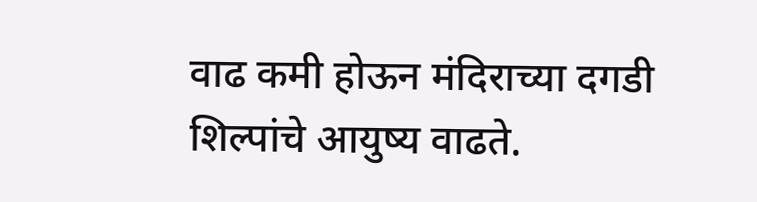वाढ कमी होऊन मंदिराच्या दगडी शिल्पांचे आयुष्य वाढते.